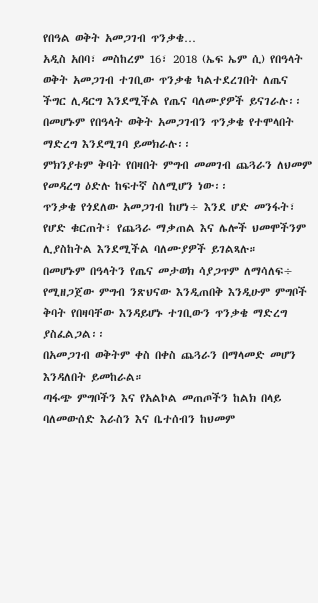የበዓል ወቅት አመጋገብ ጥንቃቄ…
አዲስ አበባ፣ መስከረም 16፣ 2018 (ኤፍ ኤም ሲ) የበዓላት ወቅት አመጋገብ ተገቢው ጥንቃቄ ካልተደረገበት ለጤና ችግር ሊዳርግ እንደሚችል የጤና ባለሙያዎች ይናገራሉ፡፡
በመሆኑም የበዓላት ወቅት አመጋገብን ጥንቃቄ የተሞላበት ማድረግ እንደሚገባ ይመክራሉ፡፡
ምክንያቱም ቅባት የበዛበት ምግብ መመገብ ጨጓራን ለህመም የመዳረግ ዕድሉ ከፍተኛ ስለሚሆን ነው፡፡
ጥንቃቄ የጎደለው አመጋገብ ከሆነ÷ እንደ ሆድ መንፋት፣ የሆድ ቁርጠት፣ የጨጓራ ማቃጠል እና ሌሎች ህመሞችንም ሊያስከትል እንደሚችል ባለሙያዎች ይገልጻሉ።
በመሆኑም በዓላትን የጤና መታወክ ሳያጋጥም ለማሳለፍ÷ የሚዘጋጀው ምግብ ንጽህናው እንዲጠበቅ እንዲሁም ምግቦች ቅባት የበዛባቸው እንዳይሆኑ ተገቢውን ጥንቃቄ ማድረግ ያስፈልጋል፡፡
በአመጋገብ ወቅትም ቀስ በቀስ ጨጓራን በማላመድ መሆን እንዳለበት ይመከራል።
ጣፋጭ ምግቦችን እና የአልኮል መጠጦችን ከልክ በላይ ባለመውሰድ እራስን እና ቤተሰብን ከህመም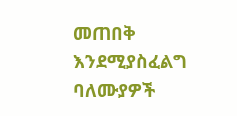መጠበቅ እንደሚያስፈልግ ባለሙያዎች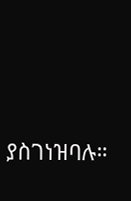ያስገነዝባሉ።